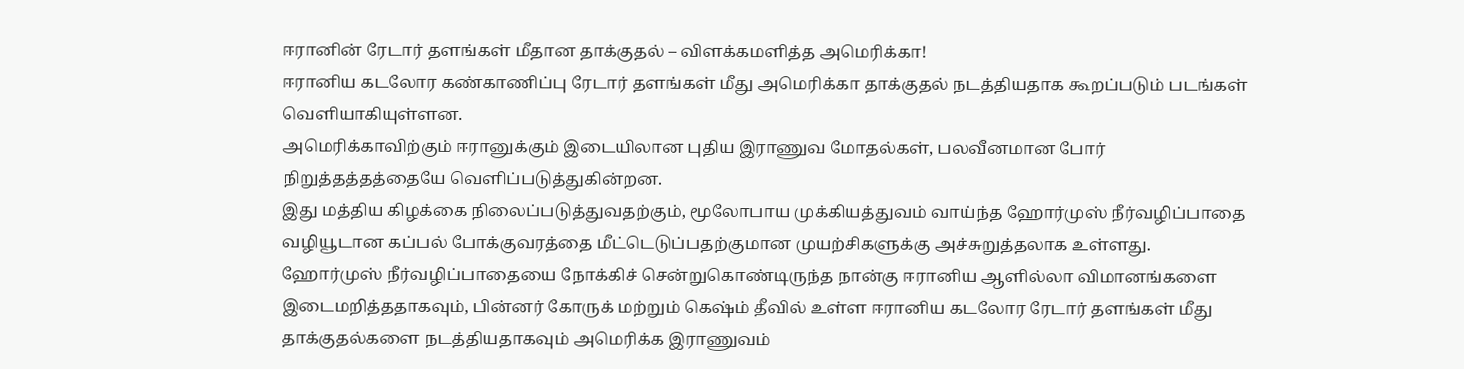ஈரானின் ரேடார் தளங்கள் மீதான தாக்குதல் – விளக்கமளித்த அமெரிக்கா!
ஈரானிய கடலோர கண்காணிப்பு ரேடார் தளங்கள் மீது அமெரிக்கா தாக்குதல் நடத்தியதாக கூறப்படும் படங்கள் வெளியாகியுள்ளன.
அமெரிக்காவிற்கும் ஈரானுக்கும் இடையிலான புதிய இராணுவ மோதல்கள், பலவீனமான போர் நிறுத்தத்தத்தையே வெளிப்படுத்துகின்றன.
இது மத்திய கிழக்கை நிலைப்படுத்துவதற்கும், மூலோபாய முக்கியத்துவம் வாய்ந்த ஹோர்முஸ் நீர்வழிப்பாதை வழியூடான கப்பல் போக்குவரத்தை மீட்டெடுப்பதற்குமான முயற்சிகளுக்கு அச்சுறுத்தலாக உள்ளது.
ஹோர்முஸ் நீர்வழிப்பாதையை நோக்கிச் சென்றுகொண்டிருந்த நான்கு ஈரானிய ஆளில்லா விமானங்களை இடைமறித்ததாகவும், பின்னர் கோருக் மற்றும் கெஷ்ம் தீவில் உள்ள ஈரானிய கடலோர ரேடார் தளங்கள் மீது தாக்குதல்களை நடத்தியதாகவும் அமெரிக்க இராணுவம்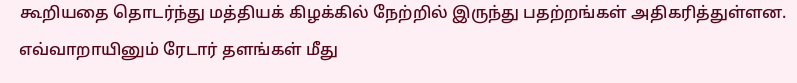கூறியதை தொடர்ந்து மத்தியக் கிழக்கில் நேற்றில் இருந்து பதற்றங்கள் அதிகரித்துள்ளன.
எவ்வாறாயினும் ரேடார் தளங்கள் மீது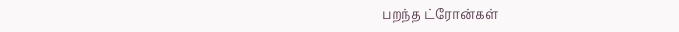பறந்த ட்ரோன்கள்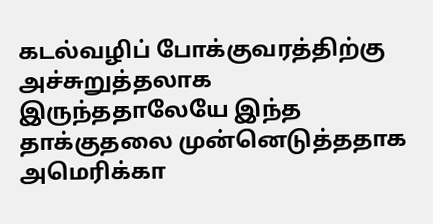கடல்வழிப் போக்குவரத்திற்கு அச்சுறுத்தலாக இருந்ததாலேயே இந்த தாக்குதலை முன்னெடுத்ததாக அமெரிக்கா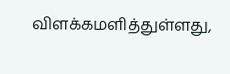விளக்கமளித்துள்ளது,